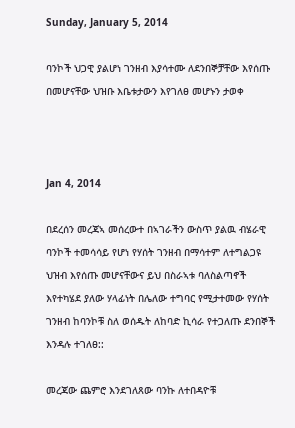Sunday, January 5, 2014

ባንኮች ህጋዊ ያልሆነ ገንዘብ እያሳተሙ ለደንበኞቻቸው እየሰጡ በመሆናቸው ህዝቡ እቤቱታውን እየገለፀ መሆኑን ታወቀ



Jan 4, 2014

በደረሰን መረጃኣ መሰረውተ በኣገራችን ውስጥ ያልዉ ብሄራዊ ባንኮች ተመሳሳይ የሆነ የሃሰት ገንዘብ በማሳተም ለተግልጋዩ ህዝብ እየሰጡ መሆናቸውና ይህ በስራኣቱ ባለስልጣኖች እየተካሄደ ያለው ሃላፊነት በሌለው ተግባር የሚታተመው የሃሰት ገንዘብ ከባንኮቹ ስለ ወሰዱት ለከባድ ኪሳራ የተጋለጡ ደንበኞች እንዳሉ ተገለፀ::

መረጃው ጨምሮ እንደገለጸው ባንኩ ለተበዳዮቹ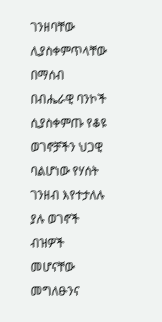ገንዘባቸው ሊያስቀምጥላቸው በማሰብ በብሔራዊ ባንኮች ሲያስቀምጡ የቆዩ ወገኖቻችን ህጋዊ ባልሆነው የሃሰት ገንዘብ እየተታለሉ ያሉ ወገኖች ብዝዎች መሆናቸው መግለፁንና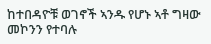ከተበዳዮቹ ወገኖች ኣንዱ የሆኑ ኣቶ ግዛው መኮንን የተባሉ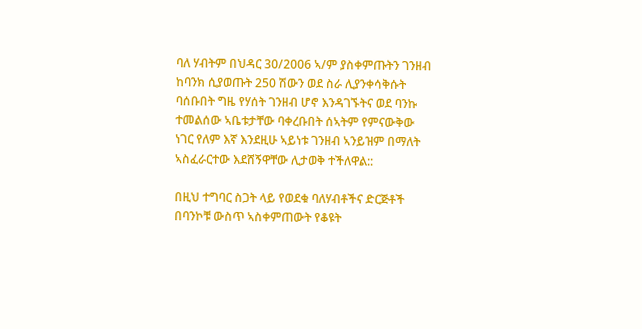ባለ ሃብትም በህዳር 30/2006 ኣ/ም ያስቀምጡትን ገንዘብ ከባንክ ሲያወጡት 250 ሽውን ወደ ስራ ሊያንቀሳቅሱት ባሰቡበት ግዜ የሃሰት ገንዘብ ሆኖ እንዳገኙትና ወደ ባንኩ ተመልሰው ኣቤቱታቸው ባቀረቡበት ሰኣትም የምናውቅው ነገር የለም እኛ እንደዚሁ ኣይነቱ ገንዘብ ኣንይዝም በማለት ኣስፈራርተው እደሸኝዋቸው ሊታወቅ ተችለዋል::

በዚህ ተግባር ስጋት ላይ የወደቁ ባለሃብቶችና ድርጅቶች በባንኮቹ ውስጥ ኣስቀምጠውት የቆዩት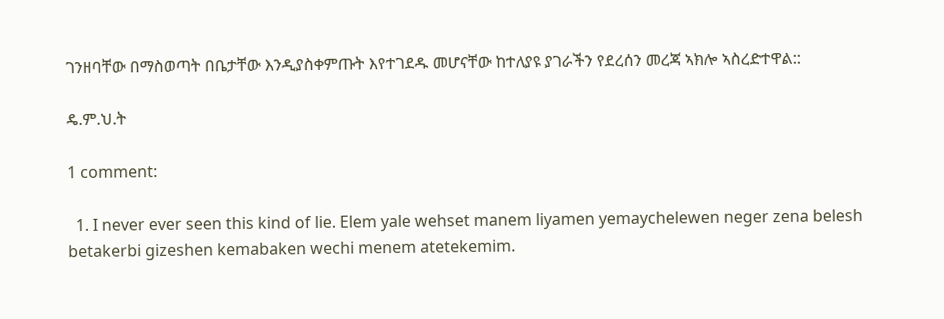ገንዘባቸው በማስወጣት በቤታቸው እንዲያስቀምጡት እየተገደዱ መሆናቸው ከተለያዩ ያገራችን የደረሰን መረጃ ኣክሎ ኣስረድተዋል::

ዴ.ም.ህ.ት

1 comment:

  1. I never ever seen this kind of lie. Elem yale wehset manem liyamen yemaychelewen neger zena belesh betakerbi gizeshen kemabaken wechi menem atetekemim.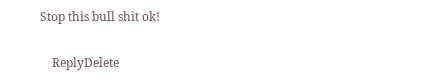Stop this bull shit ok!

    ReplyDelete